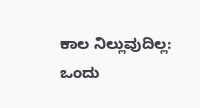ಕಾಲ ನಿಲ್ಲುವುದಿಲ್ಲ: ಒಂದು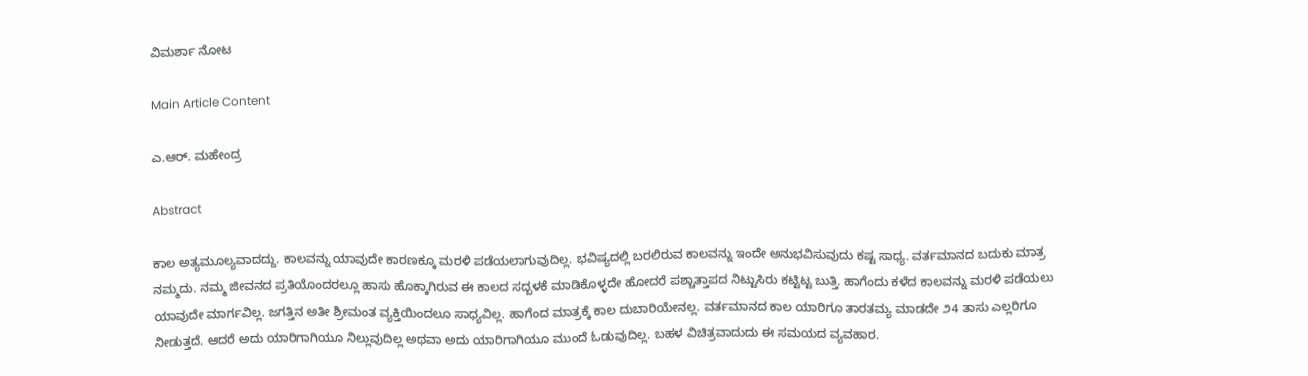ವಿಮರ್ಶಾ ನೋಟ

Main Article Content

ಎ.ಆರ್. ಮಹೇಂದ್ರ

Abstract

ಕಾಲ ಅತ್ಯಮೂಲ್ಯವಾದದ್ದು. ಕಾಲವನ್ನು ಯಾವುದೇ ಕಾರಣಕ್ಕೂ ಮರಳಿ ಪಡೆಯಲಾಗುವುದಿಲ್ಲ. ಭವಿಷ್ಯದಲ್ಲಿ ಬರಲಿರುವ ಕಾಲವನ್ನು ಇಂದೇ ಅನುಭವಿಸುವುದು ಕಷ್ಟ ಸಾಧ್ಯ. ವರ್ತಮಾನದ ಬದುಕು ಮಾತ್ರ ನಮ್ಮದು. ನಮ್ಮ ಜೀವನದ ಪ್ರತಿಯೊಂದರಲ್ಲೂ ಹಾಸು ಹೊಕ್ಕಾಗಿರುವ ಈ ಕಾಲದ ಸದ್ಬಳಕೆ ಮಾಡಿಕೊಳ್ಳದೇ ಹೋದರೆ ಪಶ್ಚಾತ್ತಾಪದ ನಿಟ್ಟುಸಿರು ಕಟ್ಟಿಟ್ಟ ಬುತ್ತಿ. ಹಾಗೆಂದು ಕಳೆದ ಕಾಲವನ್ನು ಮರಳಿ ಪಡೆಯಲು ಯಾವುದೇ ಮಾರ್ಗವಿಲ್ಲ. ಜಗತ್ತಿನ ಅತೀ ಶ್ರೀಮಂತ ವ್ಯಕ್ತಿಯಿಂದಲೂ ಸಾಧ್ಯವಿಲ್ಲ. ಹಾಗೆಂದ ಮಾತ್ರಕ್ಕೆ ಕಾಲ ದುಬಾರಿಯೇನಲ್ಲ. ವರ್ತಮಾನದ ಕಾಲ ಯಾರಿಗೂ ತಾರತಮ್ಯ ಮಾಡದೇ ೨4 ತಾಸು ಎಲ್ಲರಿಗೂ ನೀಡುತ್ತದೆ. ಆದರೆ ಅದು ಯಾರಿಗಾಗಿಯೂ ನಿಲ್ಲುವುದಿಲ್ಲ ಅಥವಾ ಅದು ಯಾರಿಗಾಗಿಯೂ ಮುಂದೆ ಓಡುವುದಿಲ್ಲ. ಬಹಳ ವಿಚಿತ್ರವಾದುದು ಈ ಸಮಯದ ವ್ಯವಹಾರ.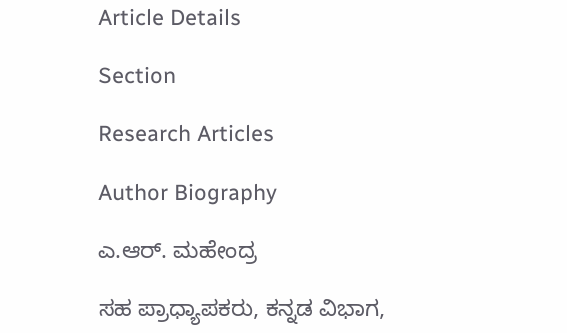Article Details

Section

Research Articles

Author Biography

ಎ.ಆರ್. ಮಹೇಂದ್ರ

ಸಹ ಪ್ರಾಧ್ಯಾಪಕರು, ಕನ್ನಡ ವಿಭಾಗ,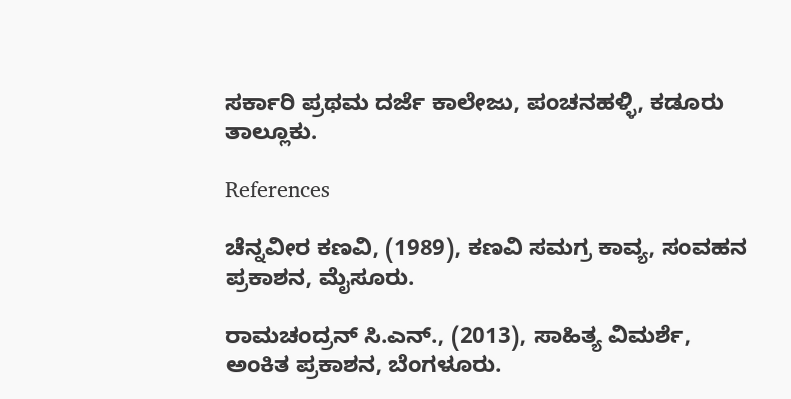ಸರ್ಕಾರಿ ಪ್ರಥಮ ದರ್ಜೆ ಕಾಲೇಜು, ಪಂಚನಹಳ್ಳಿ, ಕಡೂರು ತಾಲ್ಲೂಕು.

References

ಚೆನ್ನವೀರ ಕಣವಿ, (1989), ಕಣವಿ ಸಮಗ್ರ ಕಾವ್ಯ, ಸಂವಹನ ಪ್ರಕಾಶನ, ಮೈಸೂರು.

ರಾಮಚಂದ್ರನ್ ಸಿ.ಎನ್., (2013), ಸಾಹಿತ್ಯ ವಿಮರ್ಶೆ, ಅಂಕಿತ ಪ್ರಕಾಶನ, ಬೆಂಗಳೂರು.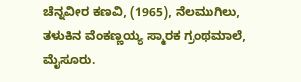ಚೆನ್ನವೀರ ಕಣವಿ, (1965), ನೆಲಮುಗಿಲು, ತಳುಕಿನ ವೆಂಕಣ್ಣಯ್ಯ ಸ್ಮಾರಕ ಗ್ರಂಥಮಾಲೆ, ಮೈಸೂರು.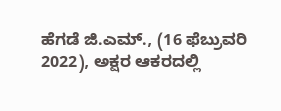ಹೆಗಡೆ ಜಿ.ಎಮ್., (16 ಫೆಬ್ರುವರಿ 2022), ಅಕ್ಷರ ಆಕರದಲ್ಲಿ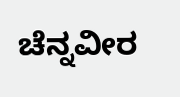ಚೆನ್ನವೀರ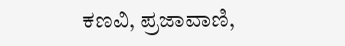ಕಣವಿ, ಪ್ರಜಾವಾಣಿ,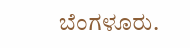ಬೆಂಗಳೂರು.